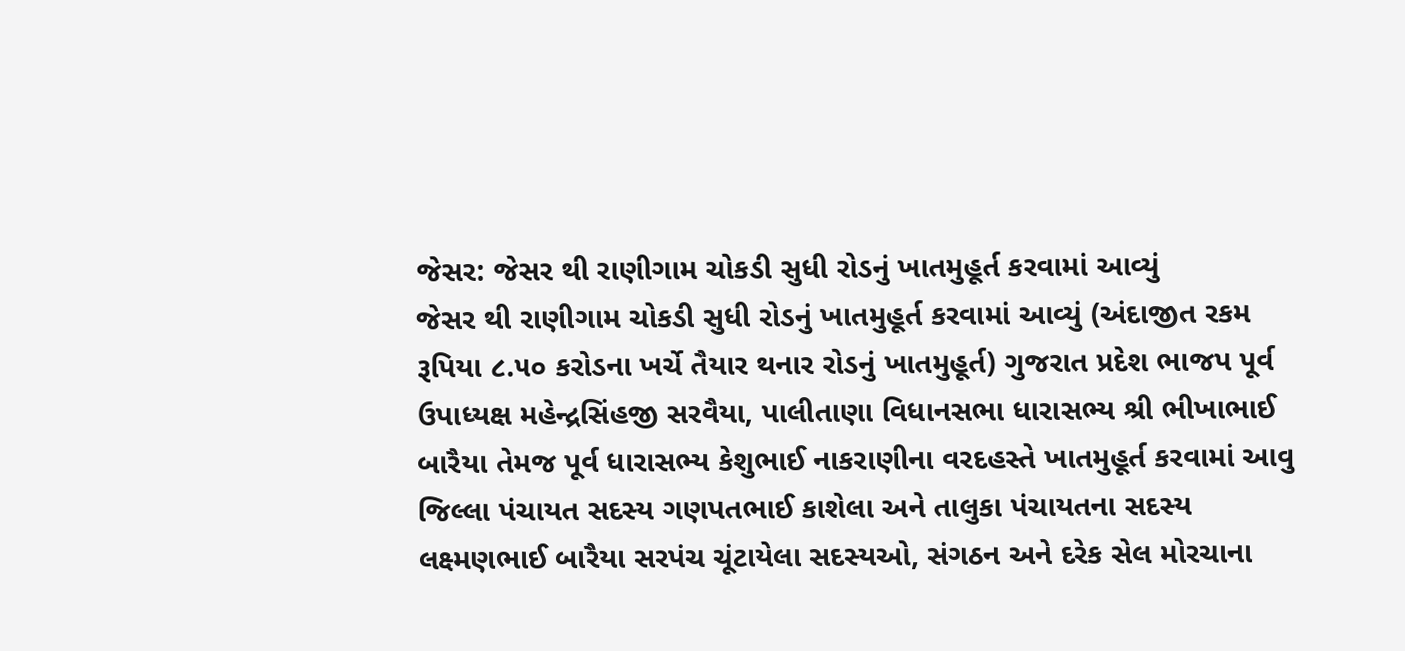જેસર: જેસર થી રાણીગામ ચોકડી સુધી રોડનું ખાતમુહૂર્ત કરવામાં આવ્યું
જેસર થી રાણીગામ ચોકડી સુધી રોડનું ખાતમુહૂર્ત કરવામાં આવ્યું (અંદાજીત રકમ રૂપિયા ૮.૫૦ કરોડના ખર્ચે તૈયાર થનાર રોડનું ખાતમુહૂર્ત) ગુજરાત પ્રદેશ ભાજપ પૂર્વ ઉપાધ્યક્ષ મહેન્દ્રસિંહજી સરવૈયા, પાલીતાણા વિધાનસભા ધારાસભ્ય શ્રી ભીખાભાઈ બારૈયા તેમજ પૂર્વ ધારાસભ્ય કેશુભાઈ નાકરાણીના વરદહસ્તે ખાતમુહૂર્ત કરવામાં આવુ જિલ્લા પંચાયત સદસ્ય ગણપતભાઈ કાશેલા અને તાલુકા પંચાયતના સદસ્ય લક્ષ્મણભાઈ બારૈયા સરપંચ ચૂંટાયેલા સદસ્યઓ, સંગઠન અને દરેક સેલ મોરચાના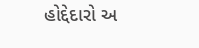હોદ્દેદારો અ